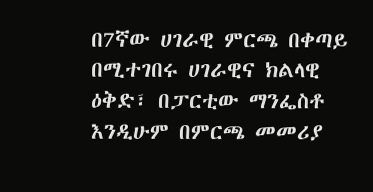በ7ኛው ሀገራዊ ምርጫ በቀጣይ በሚተገበሩ ሀገራዊና ክልላዊ ዕቅድ፣ በፓርቲው ማንፌስቶ እንዲሁም በምርጫ መመሪያ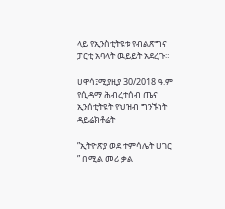ላይ የኢንስቲትዩቱ የብልጽግና ፓርቲ አባላት ዉይይት አደረጉ።

ሀዋሳ፤ሚያዚያ 30/2018 ዓ.ም የሲዳማ ሕብረተሰብ ጤና ኢንሰቲትዩት የህዝብ ግንኙነት ዳይሬክቶሬት

”ኢትዮጽያ ወደ ተምሳሌት ሀገር ” በሚል መሪ ቃል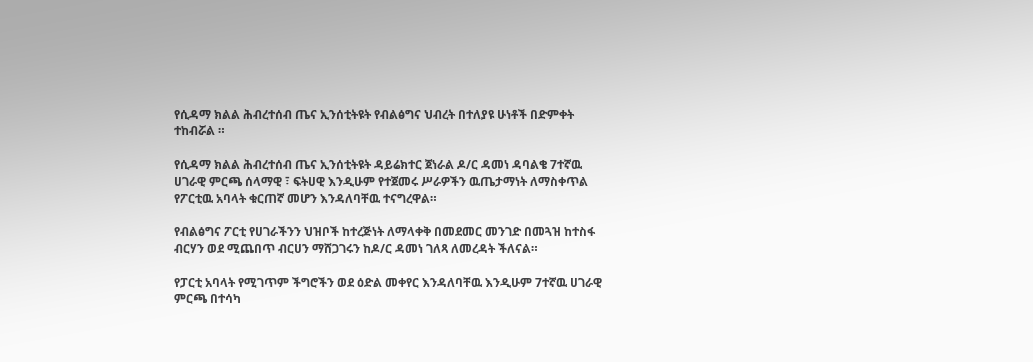የሲዳማ ክልል ሕብረተሰብ ጤና ኢንሰቲትዩት የብልፅግና ህብረት በተለያዩ ሁነቶች በድምቀት ተከብሯል ።

የሲዳማ ክልል ሕብረተሰብ ጤና ኢንሰቲትዩት ዳይሬክተር ጀነራል ዶ/ር ዳመነ ዳባልቄ 7ተኛዉ ሀገራዊ ምርጫ ሰላማዊ ፣ ፍትሀዊ እንዲሁም የተጀመሩ ሥራዎችን ዉጤታማነት ለማስቀጥል የፖርቲዉ አባላት ቁርጠኛ መሆን እንዳለባቸዉ ተናግረዋል።

የብልፅግና ፖርቲ የሀገራችንን ህዝቦች ከተረጅነት ለማላቀቅ በመደመር መንገድ በመጓዝ ከተስፋ ብርሃን ወደ ሚጨበጥ ብርሀን ማሸጋገሩን ከዶ/ር ዳመነ ገለጻ ለመረዳት ችለናል።

የፓርቲ አባላት የሚገጥም ችግሮችን ወደ ዕድል መቀየር እንዳለባቸዉ እንዲሁም 7ተኛዉ ሀገራዊ ምርጫ በተሳካ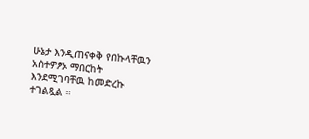ሁኔታ እንዲጠናቀቅ የበኩላቸዉን አስተዎፆኦ ማበርከት እንደሚገባቸዉ ከመድረኩ ተገልጿል ።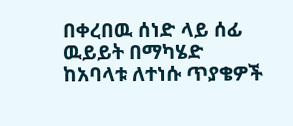በቀረበዉ ሰነድ ላይ ሰፊ ዉይይት በማካሄድ ከአባላቱ ለተነሱ ጥያቄዎች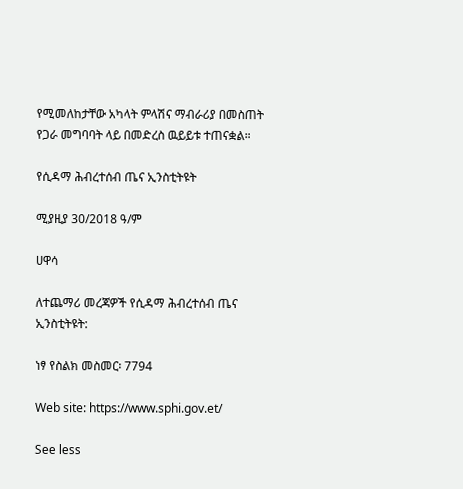የሚመለከታቸው አካላት ምላሽና ማብራሪያ በመስጠት የጋራ መግባባት ላይ በመድረስ ዉይይቱ ተጠናቋል።

የሲዳማ ሕብረተሰብ ጤና ኢንስቲትዩት

ሚያዚያ 30/2018 ዓ/ም

ሀዋሳ

ለተጨማሪ መረጃዎች የሲዳማ ሕብረተሰብ ጤና ኢንስቲትዩት:

ነፃ የስልክ መስመር፡ 7794

Web site: https://www.sphi.gov.et/

See less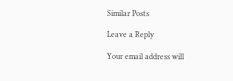Similar Posts

Leave a Reply

Your email address will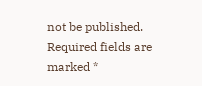not be published. Required fields are marked *